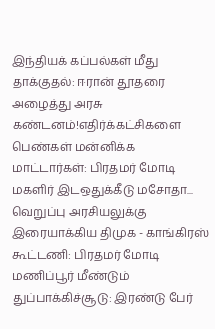இந்தியக் கப்பல்கள் மீது தாக்குதல்: ஈரான் தூதரை அழைத்து அரசு கண்டனம்!எதிர்க்கட்சிகளை பெண்கள் மன்னிக்க மாட்டார்கள்: பிரதமர் மோடி மகளிர் இடஒதுக்கீடு மசோதா... வெறுப்பு அரசியலுக்கு இரையாக்கிய திமுக - காங்கிரஸ் கூட்டணி: பிரதமர் மோடி மணிப்பூர் மீண்டும் துப்பாக்கிச்சூடு: இரண்டு பேர்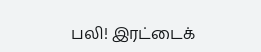பலி! இரட்டைக்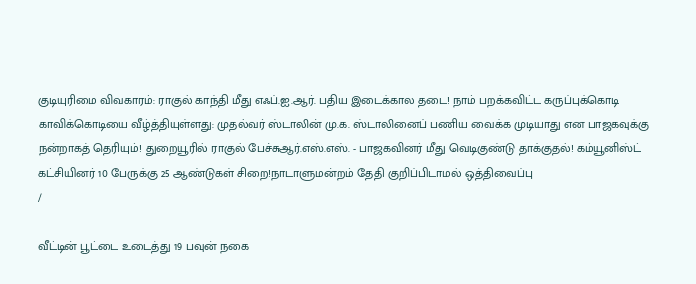குடியுரிமை விவகாரம்: ராகுல் காந்தி மீது எஃப்.ஐ.ஆர். பதிய இடைக்கால தடை! நாம் பறக்கவிட்ட கருப்புக்கொடி காவிக்கொடியை வீழ்த்தியுள்ளது: முதல்வர் ஸ்டாலின் மு.க. ஸ்டாலினைப் பணிய வைக்க முடியாது என பாஜகவுக்கு நன்றாகத் தெரியும்! துறையூரில் ராகுல் பேச்சுஆர்.எஸ்.எஸ். - பாஜகவினர் மீது வெடிகுண்டு தாக்குதல்! கம்யூனிஸ்ட் கட்சியினர் 10 பேருக்கு 25 ஆண்டுகள் சிறை!நாடாளுமன்றம் தேதி குறிப்பிடாமல் ஒத்திவைப்பு
/

வீட்டின் பூட்டை உடைத்து 19 பவுன் நகை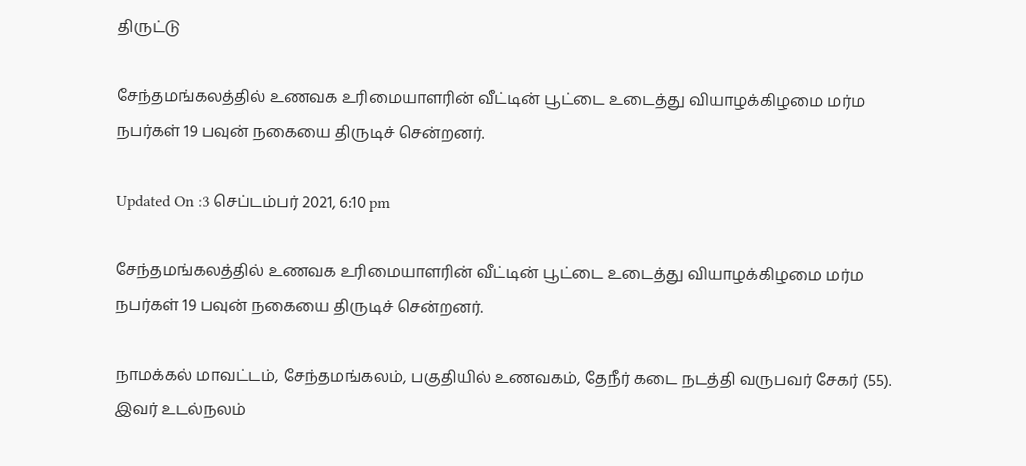திருட்டு

சேந்தமங்கலத்தில் உணவக உரிமையாளரின் வீட்டின் பூட்டை உடைத்து வியாழக்கிழமை மர்ம நபர்கள் 19 பவுன் நகையை திருடிச் சென்றனர்.

Updated On :3 செப்டம்பர் 2021, 6:10 pm

சேந்தமங்கலத்தில் உணவக உரிமையாளரின் வீட்டின் பூட்டை உடைத்து வியாழக்கிழமை மர்ம நபர்கள் 19 பவுன் நகையை திருடிச் சென்றனர்.

நாமக்கல் மாவட்டம், சேந்தமங்கலம், பகுதியில் உணவகம், தேநீர் கடை நடத்தி வருபவர் சேகர் (55). இவர் உடல்நலம்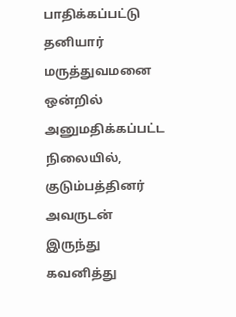பாதிக்கப்பட்டு தனியார் மருத்துவமனை ஒன்றில் அனுமதிக்கப்பட்ட நிலையில், குடும்பத்தினர் அவருடன் இருந்து கவனித்து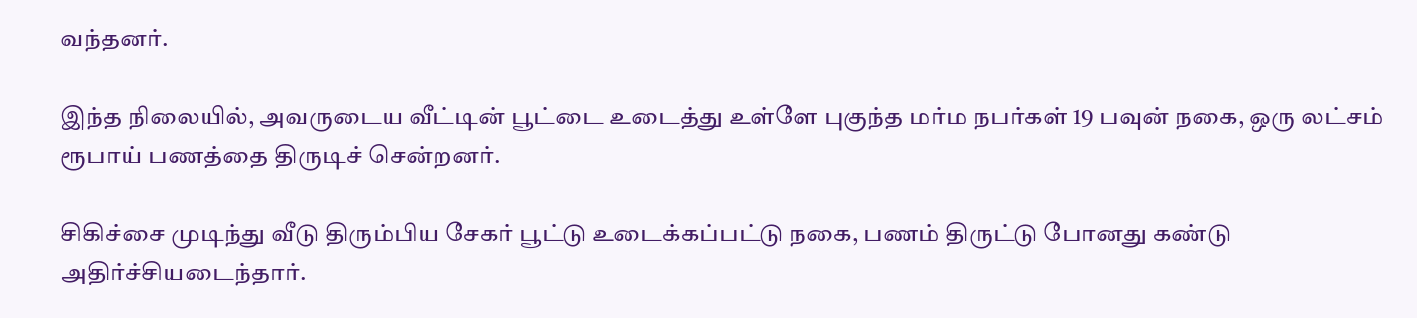வந்தனர்.

இந்த நிலையில், அவருடைய வீட்டின் பூட்டை உடைத்து உள்ளே புகுந்த மர்ம நபர்கள் 19 பவுன் நகை, ஒரு லட்சம் ரூபாய் பணத்தை திருடிச் சென்றனர்.

சிகிச்சை முடிந்து வீடு திரும்பிய சேகர் பூட்டு உடைக்கப்பட்டு நகை, பணம் திருட்டு போனது கண்டு அதிர்ச்சியடைந்தார்.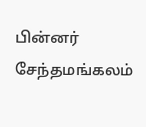பின்னர் சேந்தமங்கலம்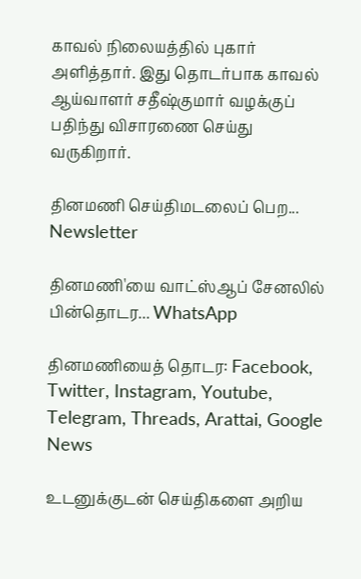காவல் நிலையத்தில் புகார் அளித்தார். இது தொடர்பாக காவல் ஆய்வாளர் சதீஷ்குமார் வழக்குப் பதிந்து விசாரணை செய்து வருகிறார்.

தினமணி செய்திமடலைப் பெற... Newsletter

தினமணி'யை வாட்ஸ்ஆப் சேனலில் பின்தொடர... WhatsApp

தினமணியைத் தொடர: Facebook, Twitter, Instagram, Youtube, Telegram, Threads, Arattai, Google News

உடனுக்குடன் செய்திகளை அறிய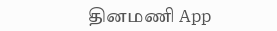தினமணி App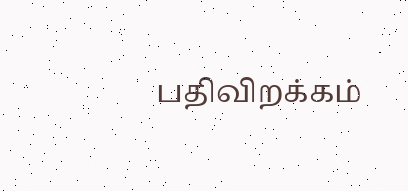பதிவிறக்கம்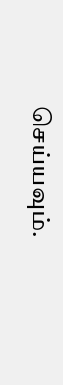செய்யவும்.